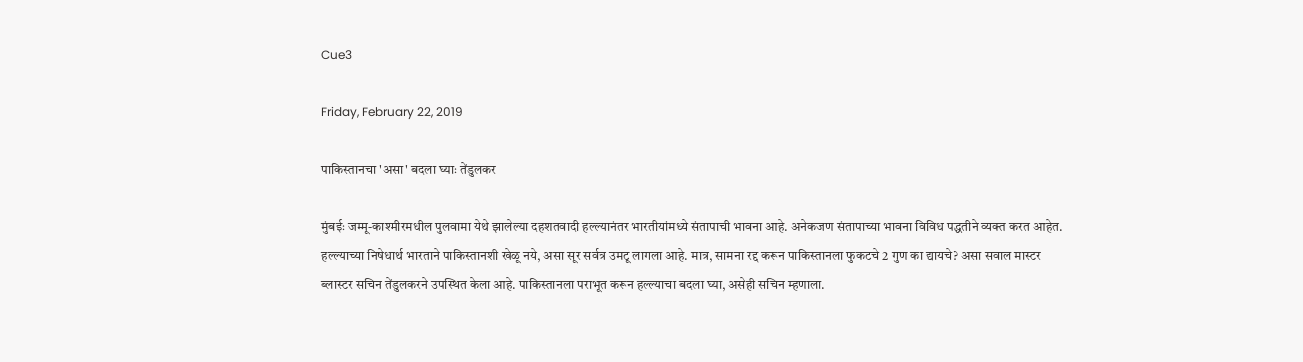Cue3

Friday, February 22, 2019

पाकिस्तानचा 'असा' बदला घ्याः तेंडुलकर

मुंबईः जम्मू-काश्मीरमधील पुलवामा येथे झालेल्या दहशतवादी हल्ल्यानंतर भारतीयांमध्ये संतापाची भावना आहे. अनेकजण संतापाच्या भावना विविध पद्धतीने व्यक्त करत आहेत. हल्ल्याच्या निषेधार्थ भारताने पाकिस्तानशी खेळू नये, असा सूर सर्वत्र उमटू लागला आहे. मात्र, सामना रद्द करून पाकिस्तानला फुकटचे 2 गुण का द्यायचे? असा सवाल मास्टर ब्लास्टर सचिन तेंडुलकरने उपस्थित केला आहे. पाकिस्तानला पराभूत करून हल्ल्याचा बदला घ्या, असेही सचिन म्हणाला.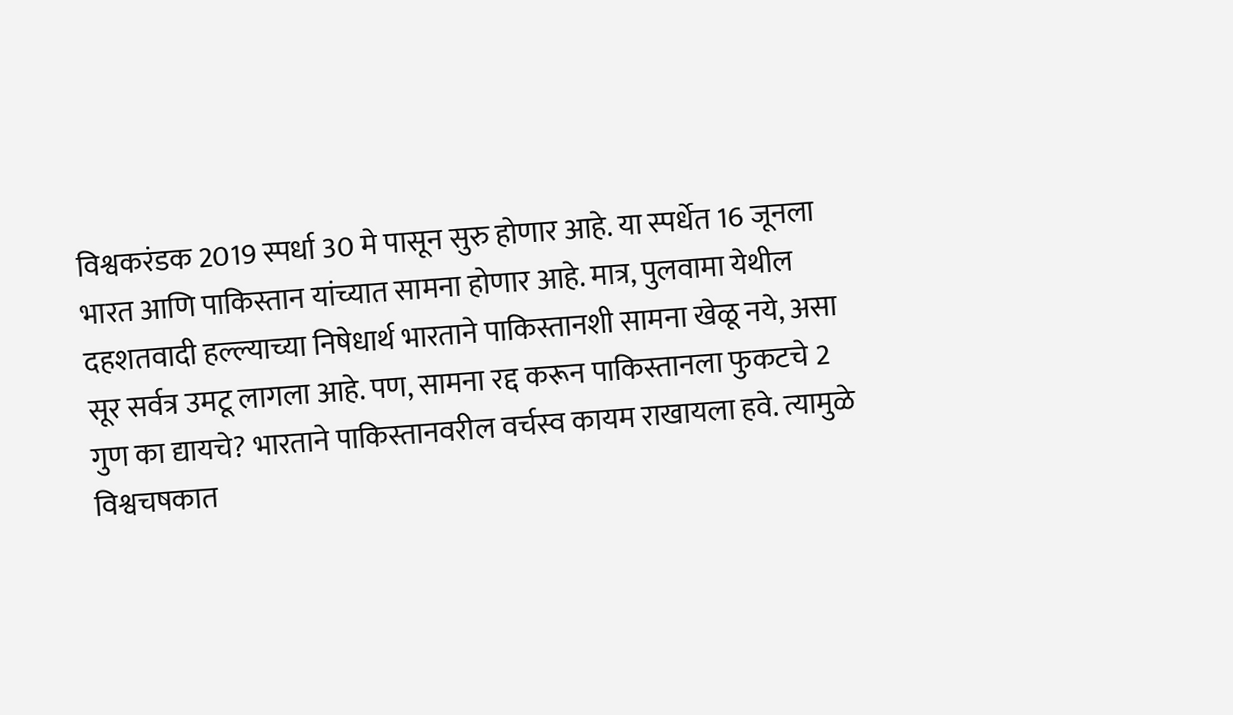विश्वकरंडक 2019 स्पर्धा 30 मे पासून सुरु होणार आहे. या स्पर्धेत 16 जूनला भारत आणि पाकिस्तान यांच्यात सामना होणार आहे. मात्र, पुलवामा येथील दहशतवादी हल्ल्याच्या निषेधार्थ भारताने पाकिस्तानशी सामना खेळू नये, असा सूर सर्वत्र उमटू लागला आहे. पण, सामना रद्द करून पाकिस्तानला फुकटचे 2 गुण का द्यायचे? भारताने पाकिस्तानवरील वर्चस्व कायम राखायला हवे. त्यामुळे विश्वचषकात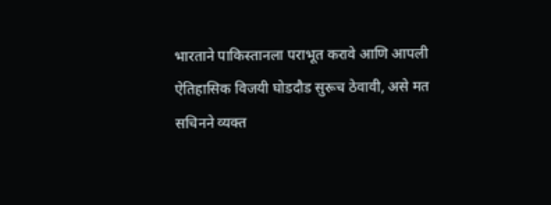भारताने पाकिस्तानला पराभूत करावे आणि आपली ऐतिहासिक विजयी घोडदौड सुरूच ठेवावी, असे मत सचिनने व्यक्त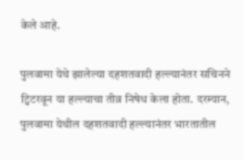केले आहे.

पुलवामा येथे झालेल्या दहशतवादी हल्ल्यानंतर सचिनने ट्विटरवून या हल्ल्याचा तीव्र निषेध केला होता. दरम्यान, पुलवामा येथील दहशतवादी हल्ल्यानंतर भारतातील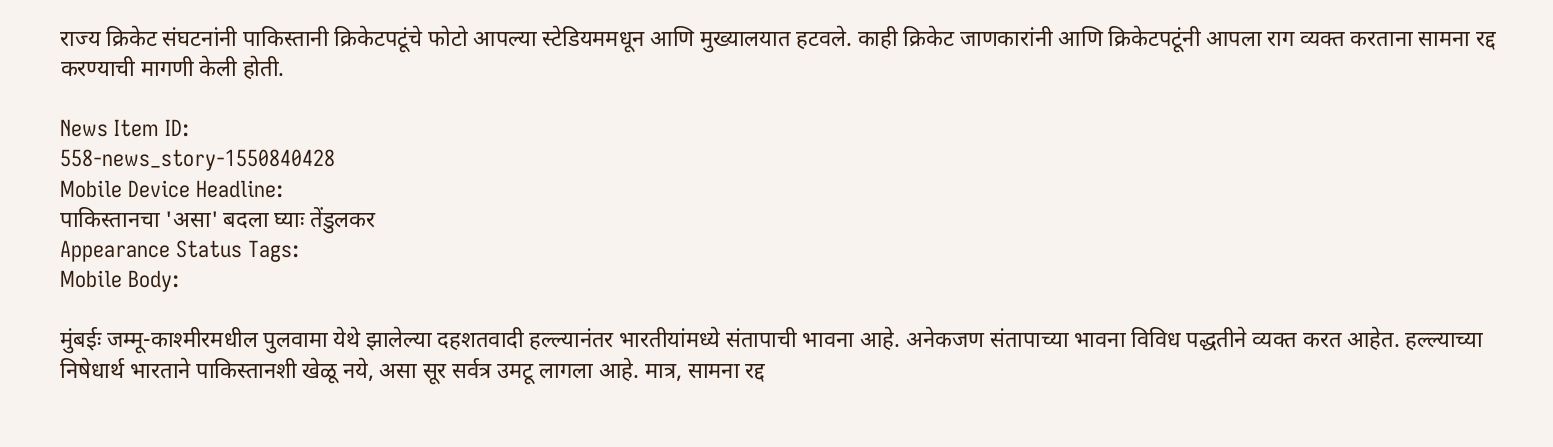राज्य क्रिकेट संघटनांनी पाकिस्तानी क्रिकेटपटूंचे फोटो आपल्या स्टेडियममधून आणि मुख्यालयात हटवले. काही क्रिकेट जाणकारांनी आणि क्रिकेटपटूंनी आपला राग व्यक्त करताना सामना रद्द करण्याची मागणी केली होती.

News Item ID:
558-news_story-1550840428
Mobile Device Headline:
पाकिस्तानचा 'असा' बदला घ्याः तेंडुलकर
Appearance Status Tags:
Mobile Body:

मुंबईः जम्मू-काश्मीरमधील पुलवामा येथे झालेल्या दहशतवादी हल्ल्यानंतर भारतीयांमध्ये संतापाची भावना आहे. अनेकजण संतापाच्या भावना विविध पद्धतीने व्यक्त करत आहेत. हल्ल्याच्या निषेधार्थ भारताने पाकिस्तानशी खेळू नये, असा सूर सर्वत्र उमटू लागला आहे. मात्र, सामना रद्द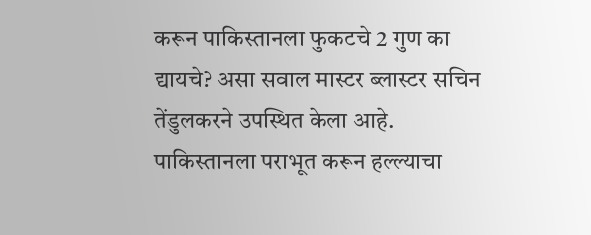करून पाकिस्तानला फुकटचे 2 गुण का द्यायचे? असा सवाल मास्टर ब्लास्टर सचिन तेंडुलकरने उपस्थित केला आहे. पाकिस्तानला पराभूत करून हल्ल्याचा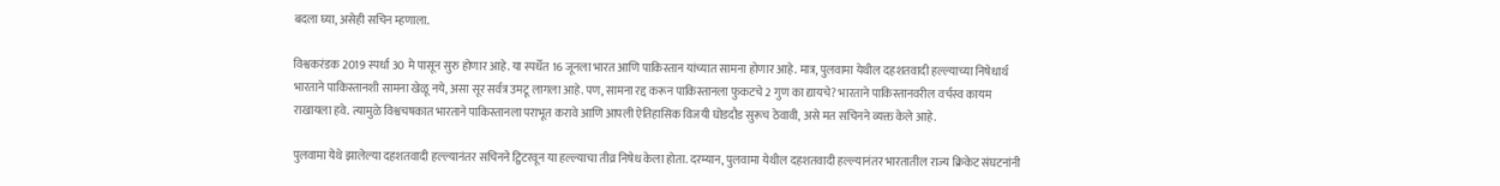बदला घ्या, असेही सचिन म्हणाला.

विश्वकरंडक 2019 स्पर्धा 30 मे पासून सुरु होणार आहे. या स्पर्धेत 16 जूनला भारत आणि पाकिस्तान यांच्यात सामना होणार आहे. मात्र, पुलवामा येथील दहशतवादी हल्ल्याच्या निषेधार्थ भारताने पाकिस्तानशी सामना खेळू नये, असा सूर सर्वत्र उमटू लागला आहे. पण, सामना रद्द करून पाकिस्तानला फुकटचे 2 गुण का द्यायचे? भारताने पाकिस्तानवरील वर्चस्व कायम राखायला हवे. त्यामुळे विश्वचषकात भारताने पाकिस्तानला पराभूत करावे आणि आपली ऐतिहासिक विजयी घोडदौड सुरूच ठेवावी, असे मत सचिनने व्यक्त केले आहे.

पुलवामा येथे झालेल्या दहशतवादी हल्ल्यानंतर सचिनने ट्विटरवून या हल्ल्याचा तीव्र निषेध केला होता. दरम्यान, पुलवामा येथील दहशतवादी हल्ल्यानंतर भारतातील राज्य क्रिकेट संघटनांनी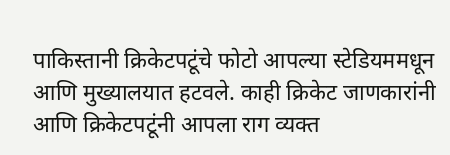पाकिस्तानी क्रिकेटपटूंचे फोटो आपल्या स्टेडियममधून आणि मुख्यालयात हटवले. काही क्रिकेट जाणकारांनी आणि क्रिकेटपटूंनी आपला राग व्यक्त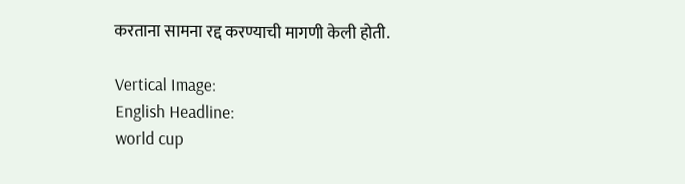करताना सामना रद्द करण्याची मागणी केली होती.

Vertical Image:
English Headline:
world cup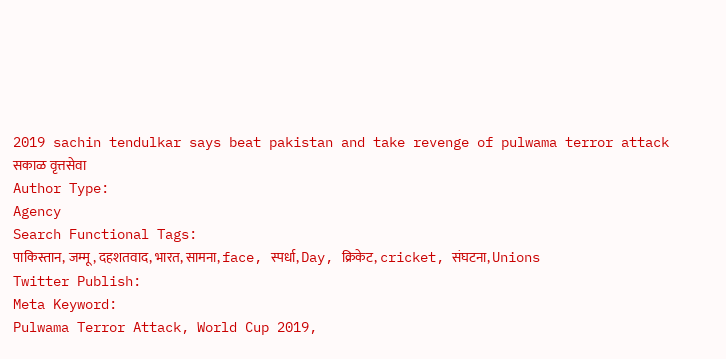2019 sachin tendulkar says beat pakistan and take revenge of pulwama terror attack
सकाळ वृत्तसेवा
Author Type:
Agency
Search Functional Tags:
पाकिस्तान, जम्मू, दहशतवाद, भारत, सामना, face, स्पर्धा, Day, क्रिकेट, cricket, संघटना, Unions
Twitter Publish:
Meta Keyword:
Pulwama Terror Attack, World Cup 2019,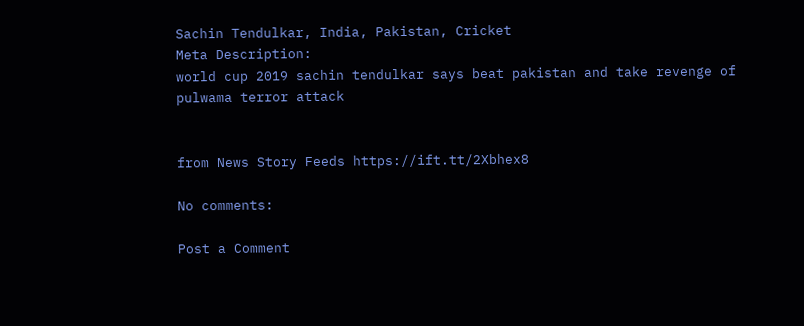Sachin Tendulkar, India, Pakistan, Cricket
Meta Description:
world cup 2019 sachin tendulkar says beat pakistan and take revenge of pulwama terror attack


from News Story Feeds https://ift.tt/2Xbhex8

No comments:

Post a Comment